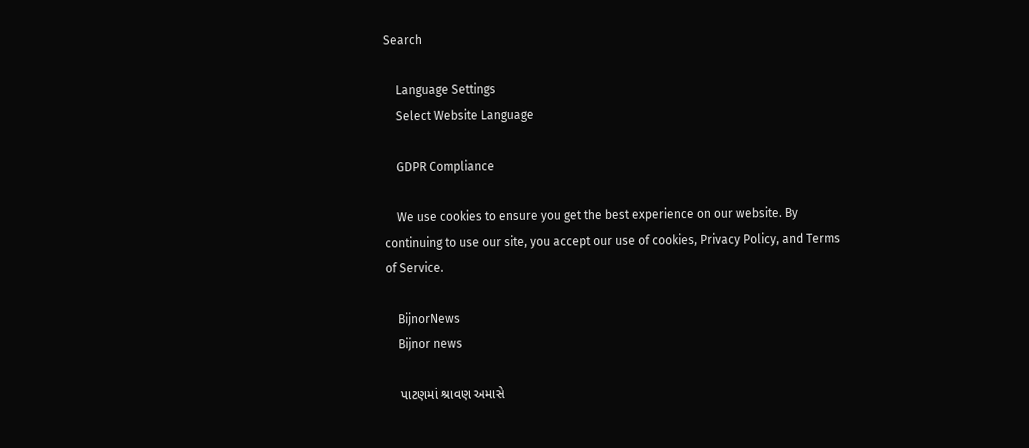Search

    Language Settings
    Select Website Language

    GDPR Compliance

    We use cookies to ensure you get the best experience on our website. By continuing to use our site, you accept our use of cookies, Privacy Policy, and Terms of Service.

    BijnorNews
    Bijnor news

    પાટણમાં શ્રાવણ અમાસે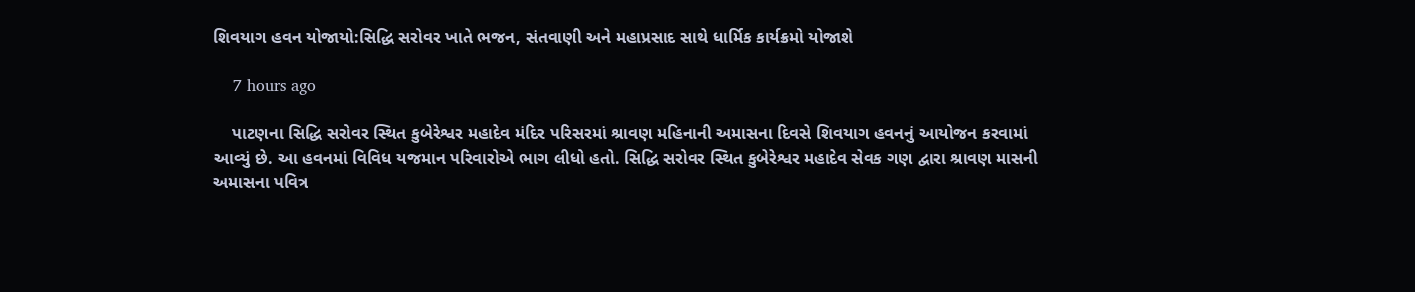શિવયાગ હવન યોજાયો:સિદ્ધિ સરોવર ખાતે ભજન, સંતવાણી અને મહાપ્રસાદ સાથે ધાર્મિક કાર્યક્રમો યોજાશે

    7 hours ago

    પાટણના સિદ્ધિ સરોવર સ્થિત કુબેરેશ્વર મહાદેવ મંદિર પરિસરમાં શ્રાવણ મહિનાની અમાસના દિવસે શિવયાગ હવનનું આયોજન કરવામાં આવ્યું છે. આ હવનમાં વિવિધ યજમાન પરિવારોએ ભાગ લીધો હતો. સિદ્ધિ સરોવર સ્થિત કુબેરેશ્વર મહાદેવ સેવક ગણ દ્વારા શ્રાવણ માસની અમાસના પવિત્ર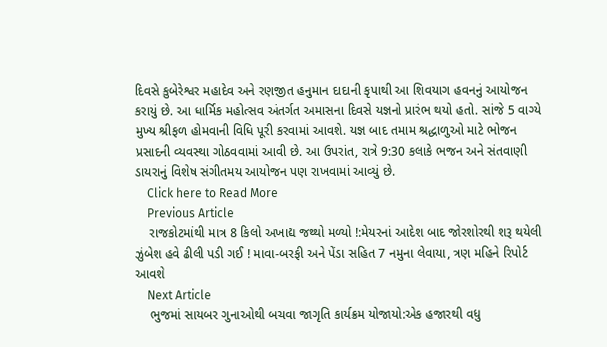દિવસે કુબેરેશ્વર મહાદેવ અને રણજીત હનુમાન દાદાની કૃપાથી આ શિવયાગ હવનનું આયોજન કરાયું છે. આ ધાર્મિક મહોત્સવ અંતર્ગત અમાસના દિવસે યજ્ઞનો પ્રારંભ થયો હતો. સાંજે 5 વાગ્યે મુખ્ય શ્રીફળ હોમવાની વિધિ પૂરી કરવામાં આવશે. યજ્ઞ બાદ તમામ શ્રદ્ધાળુઓ માટે ભોજન પ્રસાદની વ્યવસ્થા ગોઠવવામાં આવી છે. આ ઉપરાંત, રાત્રે 9:30 કલાકે ભજન અને સંતવાણી ડાયરાનું વિશેષ સંગીતમય આયોજન પણ રાખવામાં આવ્યું છે.
    Click here to Read More
    Previous Article
    રાજકોટમાંથી માત્ર 8 કિલો અખાદ્ય જથ્થો મળ્યો !:મેયરનાં આદેશ બાદ જોરશોરથી શરૂ થયેલી ઝુંબેશ હવે ઢીલી પડી ગઈ ! માવા-બરફી અને પેંડા સહિત 7 નમુના લેવાયા, ત્રણ મહિને રિપોર્ટ આવશે
    Next Article
    ભુજમાં સાયબર ગુનાઓથી બચવા જાગૃતિ કાર્યક્રમ યોજાયો:એક હજારથી વધુ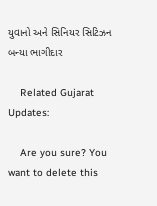યુવાનો અને સિનિયર સિટિઝન બન્યા ભાગીદાર

    Related Gujarat Updates:

    Are you sure? You want to delete this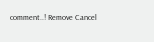comment..! Remove Cancel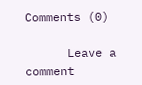Comments (0)

      Leave a comment